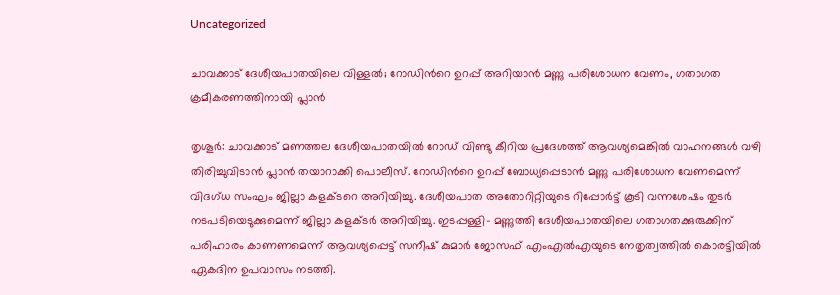Uncategorized

ചാവക്കാട് ദേശീയപാതയിലെ വിള്ളൽ; റോഡിന്‍റെ ഉറപ്പ് അറിയാൻ മണ്ണു പരിശോധന വേണം, ഗതാഗത ക്രമീകരണത്തിനായി പ്ലാൻ

തൃശൂര്‍: ചാവക്കാട് മണത്തല ദേശീയപാതയില്‍ റോഡ് വിണ്ടു കീറിയ പ്രദേശത്ത് ആവശ്യമെങ്കില്‍ വാഹനങ്ങള്‍ വഴി തിരിച്ചുവിടാന്‍ പ്ലാൻ തയാറാക്കി പൊലീസ്. റോഡിന്‍റെ ഉറപ്പ് ബോധ്യപ്പെടാന്‍ മണ്ണു പരിശോധന വേണമെന്ന് വിദഗ്ധ സംഘം ജില്ലാ കളക്ടറെ അറിയിച്ചു. ദേശീയപാത അതോറിറ്റിയുടെ റിപ്പോര്‍ട്ട് കൂടി വന്നശേഷം തുടര്‍ നടപടിയെടുക്കുമെന്ന് ജില്ലാ കളക്ടര്‍ അറിയിച്ചു. ഇടപ്പള്ളി- മണ്ണുത്തി ദേശീയപാതയിലെ ഗതാഗതക്കുരുക്കിന് പരിഹാരം കാണണമെന്ന് ആവശ്യപ്പെട്ട് സനീഷ് കുമാർ ജോസഫ് എംഎൽഎയുടെ നേതൃത്വത്തിൽ കൊരട്ടിയിൽ ഏകദിന ഉപവാസം നടത്തി.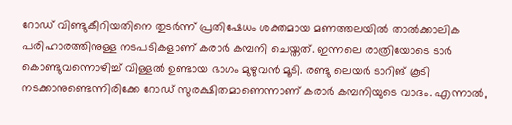റോഡ് വിണ്ടുകീറിയതിനെ തുടർന്ന് പ്രതിഷേധം ശക്തമായ മണത്തലയിൽ താൽക്കാലിക പരിഹാരത്തിനുള്ള നടപടികളാണ് കരാർ കമ്പനി ചെയ്തത്. ഇന്നലെ രാത്രിയോടെ ടാർ കൊണ്ടുവന്നൊഴിച്ച് വിള്ളൽ ഉണ്ടായ ഭാഗം മുഴുവൻ മൂടി. രണ്ടു ലെയർ ടാറിങ് കൂടി നടക്കാനുണ്ടെന്നിരിക്കേ റോഡ് സുരക്ഷിതമാണെന്നാണ് കരാർ കമ്പനിയുടെ വാദം. എന്നാൽ,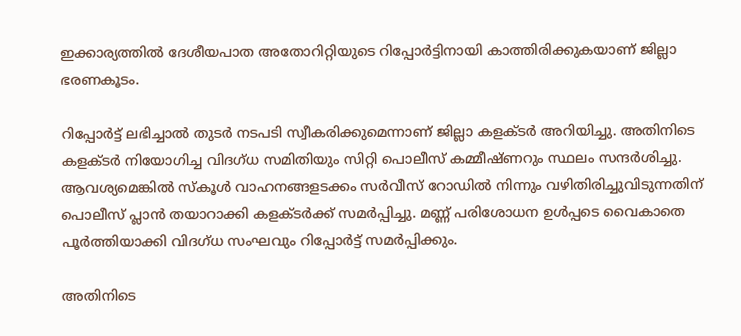ഇക്കാര്യത്തിൽ ദേശീയപാത അതോറിറ്റിയുടെ റിപ്പോർട്ടിനായി കാത്തിരിക്കുകയാണ് ജില്ലാ ഭരണകൂടം.

റിപ്പോർട്ട് ലഭിച്ചാൽ തുടർ നടപടി സ്വീകരിക്കുമെന്നാണ് ജില്ലാ കളക്ടർ അറിയിച്ചു. അതിനിടെ കളക്ടര്‍ നിയോഗിച്ച വിദഗ്ധ സമിതിയും സിറ്റി പൊലീസ് കമ്മീഷ്ണറും സ്ഥലം സന്ദര്‍ശിച്ചു. ആവശ്യമെങ്കില്‍ സ്കൂള്‍ വാഹനങ്ങളടക്കം സർവീസ് റോഡില്‍ നിന്നും വഴിതിരിച്ചുവിടുന്നതിന് പൊലീസ് പ്ലാന്‍ തയാറാക്കി കളക്ടർക്ക് സമര്‍പ്പിച്ചു. മണ്ണ് പരിശോധന ഉള്‍പ്പടെ വൈകാതെ പൂര്‍ത്തിയാക്കി വിദഗ്ധ സംഘവും റിപ്പോര്‍ട്ട് സമര്‍പ്പിക്കും.

അതിനിടെ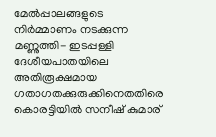മേൽപ്പാലങ്ങളുടെ നിർമ്മാണം നടക്കുന്ന മണ്ണുത്തി- ഇടപ്പള്ളി ദേശീയപാതയിലെ അതിരൂക്ഷമായ ഗതാഗതക്കുരുക്കിനെതതിരെ കൊരട്ടിയില്‍ സനീഷ് കുമാര്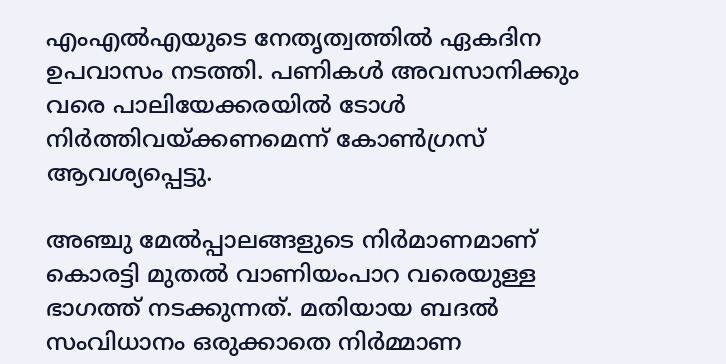എംഎല്‍എയുടെ നേതൃത്വത്തില്‍ ഏകദിന ഉപവാസം നടത്തി. പണികള്‍ അവസാനിക്കും വരെ പാലിയേക്കരയില്‍ ടോള്‍ നിര്‍ത്തിവയ്ക്കണമെന്ന് കോണ്‍ഗ്രസ് ആവശ്യപ്പെട്ടു.

അഞ്ചു മേൽപ്പാലങ്ങളുടെ നിർമാണമാണ് കൊരട്ടി മുതൽ വാണിയംപാറ വരെയുള്ള ഭാഗത്ത് നടക്കുന്നത്. മതിയായ ബദൽ സംവിധാനം ഒരുക്കാതെ നിർമ്മാണ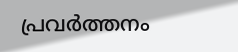പ്രവർത്തനം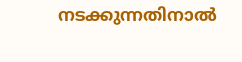നടക്കുന്നതിനാൽ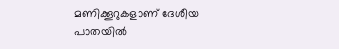മണിക്കൂറുകളാണ് ദേശീയ പാതയില്‍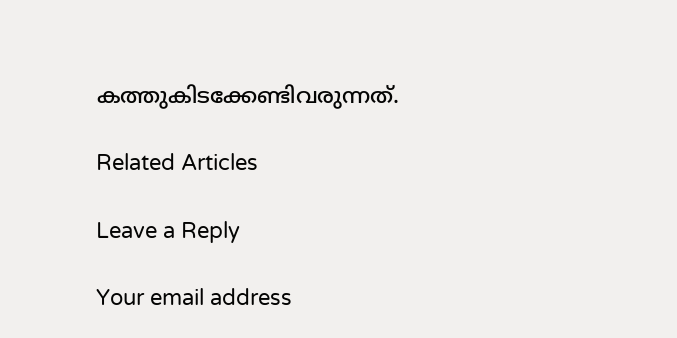കത്തുകിടക്കേണ്ടിവരുന്നത്.

Related Articles

Leave a Reply

Your email address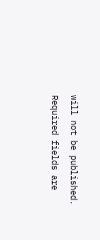will not be published. Required fields are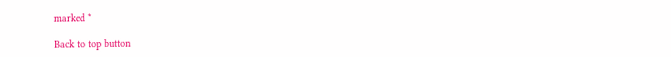marked *

Back to top button